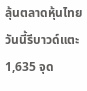ลุ้นตลาดหุ้นไทยวันนี้รีบาวด์แตะ 1,635 จุด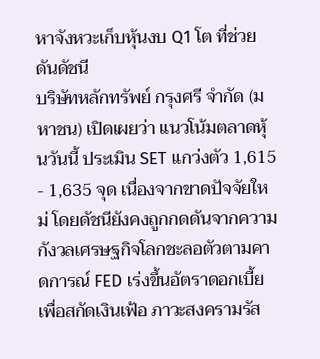หาจังหวะเก็บหุ้นงบ Q1 โต ที่ช่วยดันดัชนี
บริษัทหลักทรัพย์ กรุงศรี จำกัด (มหาชน) เปิดเผยว่า แนวโน้มตลาดหุ้นวันนี้ ประเมิน SET แกว่งตัว 1,615 - 1,635 จุด เนื่องจากขาดปัจจัยใหม่ โดยดัชนียังคงถูกกดดันจากความกังวลเศรษฐกิจโลกชะลอตัวตามคาดการณ์ FED เร่งขึ้นอัตราดอกเบี้ยเพื่อสกัดเงินเฟ้อ ภาวะสงครามรัส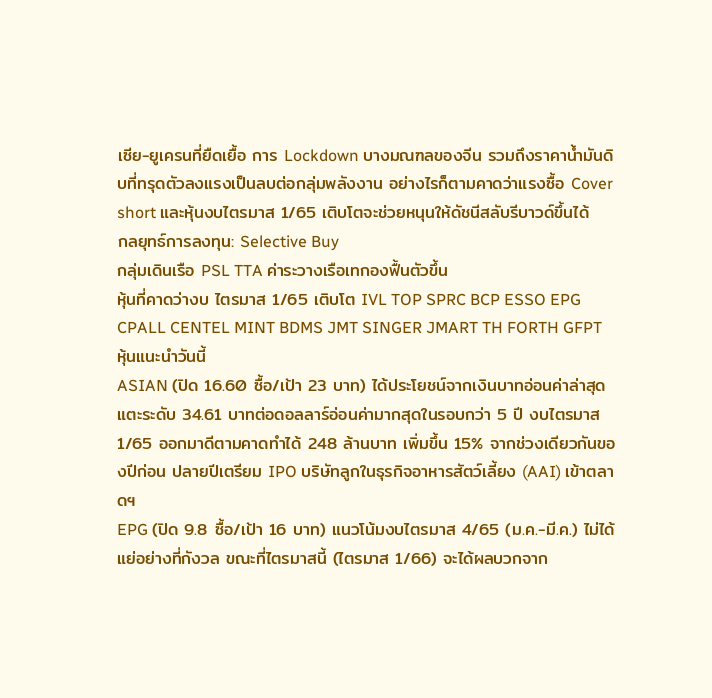เซีย-ยูเครนที่ยืดเยื้อ การ Lockdown บางมณฑลของจีน รวมถึงราคาน้ำมันดิบที่ทรุดตัวลงแรงเป็นลบต่อกลุ่มพลังงาน อย่างไรก็ตามคาดว่าแรงซื้อ Cover short และหุ้นงบไตรมาส 1/65 เติบโตจะช่วยหนุนให้ดัชนีสลับรีบาวด์ขึ้นได้
กลยุทธ์การลงทุน: Selective Buy
กลุ่มเดินเรือ PSL TTA ค่าระวางเรือเทกองฟื้นตัวขึ้น
หุ้นที่คาดว่างบ ไตรมาส 1/65 เติบโต IVL TOP SPRC BCP ESSO EPG CPALL CENTEL MINT BDMS JMT SINGER JMART TH FORTH GFPT
หุ้นแนะนำวันนี้
ASIAN (ปิด 16.60 ซื้อ/เป้า 23 บาท) ได้ประโยชน์จากเงินบาทอ่อนค่าล่าสุดแตะระดับ 34.61 บาทต่อดอลลาร์อ่อนค่ามากสุดในรอบกว่า 5 ปี งบไตรมาส 1/65 ออกมาดีตามคาดทำได้ 248 ล้านบาท เพิ่มขึ้น 15% จากช่วงเดียวกันของปีก่อน ปลายปีเตรียม IPO บริษัทลูกในธุรกิจอาหารสัตว์เลี้ยง (AAI) เข้าตลาดฯ
EPG (ปิด 9.8 ซื้อ/เป้า 16 บาท) แนวโน้มงบไตรมาส 4/65 (ม.ค.-มี.ค.) ไม่ได้แย่อย่างที่กังวล ขณะที่ไตรมาสนี้ (ไตรมาส 1/66) จะได้ผลบวกจาก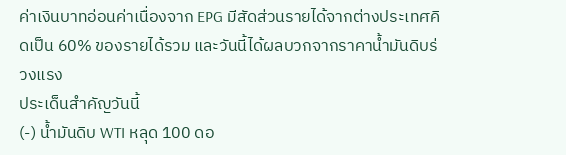ค่าเงินบาทอ่อนค่าเนื่องจาก EPG มีสัดส่วนรายได้จากต่างประเทศคิดเป็น 60% ของรายได้รวม และวันนี้ได้ผลบวกจากราคาน้ำมันดิบร่วงแรง
ประเด็นสำคัญวันนี้
(-) น้ำมันดิบ WTI หลุด 100 ดอ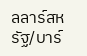ลลาร์สหรัฐ/บาร์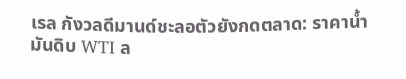เรล กังวลดีมานด์ชะลอตัวยังกดตลาด: ราคาน้ำมันดิบ WTI ล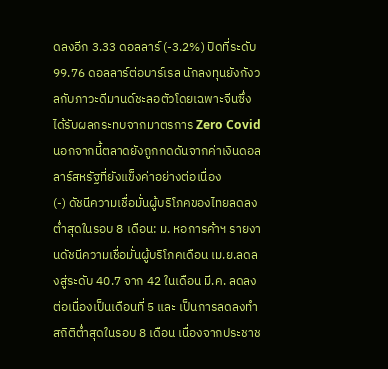ดลงอีก 3.33 ดอลลาร์ (-3.2%) ปิดที่ระดับ 99.76 ดอลลาร์ต่อบาร์เรล นักลงทุนยังกังวลกับภาวะดีมานด์ชะลอตัวโดยเฉพาะจีนซึ่งได้รับผลกระทบจากมาตรการ Zero Covid นอกจากนี้ตลาดยังถูกกดดันจากค่าเงินดอลลาร์สหรัฐที่ยังแข็งค่าอย่างต่อเนื่อง
(-) ดัชนีความเชื่อมั่นผู้บริโภคของไทยลดลงต่ำสุดในรอบ 8 เดือน: ม. หอการค้าฯ รายงานดัชนีความเชื่อมั่นผู้บริโภคเดือน เม.ย.ลดลงสู่ระดับ 40.7 จาก 42 ในเดือน มี.ค. ลดลงต่อเนื่องเป็นเดือนที่ 5 และ เป็นการลดลงทำสถิติต่ำสุดในรอบ 8 เดือน เนื่องจากประชาช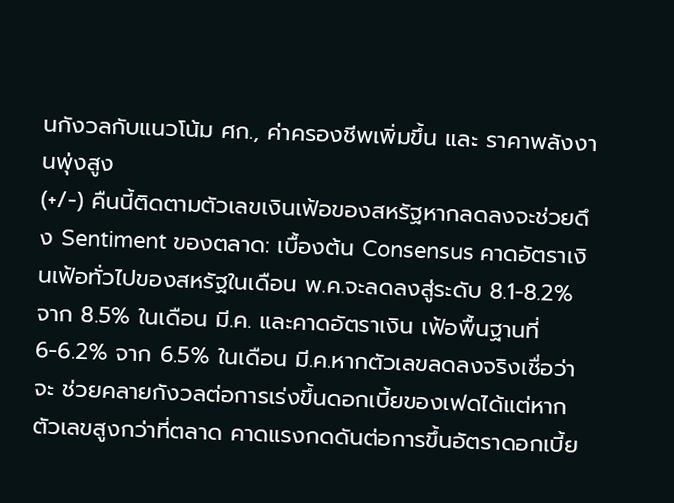นกังวลกับแนวโน้ม ศก., ค่าครองชีพเพิ่มขึ้น และ ราคาพลังงานพุ่งสูง
(+/-) คืนนี้ติดตามตัวเลขเงินเฟ้อของสหรัฐหากลดลงจะช่วยดึง Sentiment ของตลาด: เบื้องต้น Consensus คาดอัตราเงินเฟ้อทั่วไปของสหรัฐในเดือน พ.ค.จะลดลงสู่ระดับ 8.1-8.2% จาก 8.5% ในเดือน มี.ค. และคาดอัตราเงิน เฟ้อพื้นฐานที่ 6-6.2% จาก 6.5% ในเดือน มี.ค.หากตัวเลขลดลงจริงเชื่อว่าจะ ช่วยคลายกังวลต่อการเร่งขึ้นดอกเบี้ยของเฟดได้แต่หากตัวเลขสูงกว่าที่ตลาด คาดแรงกดดันต่อการขึ้นอัตราดอกเบี้ย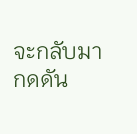จะกลับมากดดัน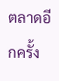ตลาดอีกครั้ง